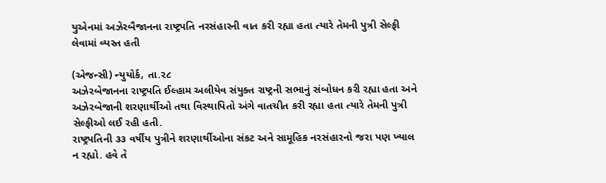યુએનમાં અઝેરબૈજાનના રાષ્ટ્રપતિ નરસંહારની વાત કરી રહ્યા હતા ત્યારે તેમની પુત્રી સેલ્ફી લેવામાં વ્યસ્ત હતી

(એજન્સી) ન્યુયોર્ક, તા.ર૮
અઝેરબેજાનના રાષ્ટ્રપતિ ઈલ્હામ અલીયેવ સંયુક્ત રાષ્ટ્રની સભાનું સંબોધન કરી રહ્યા હતા અને અઝેરબેજાની શરણાર્થીઓ તથા વિસ્થાપિતો અંગે વાતચીત કરી રહ્યા હતા ત્યારે તેમની પુત્રી સેલ્ફીઓ લઈ રહી હતી.
રાષ્ટ્રપતિની ૩૩ વર્ષીય પુત્રીને શરણાર્થીઓના સંકટ અને સામૂહિક નરસંહારનો જરા પણ ખ્યાલ ન રહ્યો. હવે તે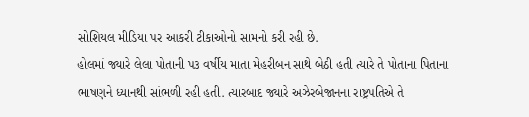સોશિયલ મીડિયા પર આકરી ટીકાઓનો સામનો કરી રહી છે.
હોલમાં જ્યારે લેલા પોતાની પ૩ વર્ષીય માતા મેહરીબન સાથે બેઠી હતી ત્યારે તે પોતાના પિતાના ભાષણને ધ્યાનથી સાંભળી રહી હતી. ત્યારબાદ જ્યારે અઝેરબેજાનના રાષ્ટ્રપતિએ તે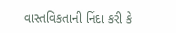વાસ્તવિકતાની નિંદા કરી કે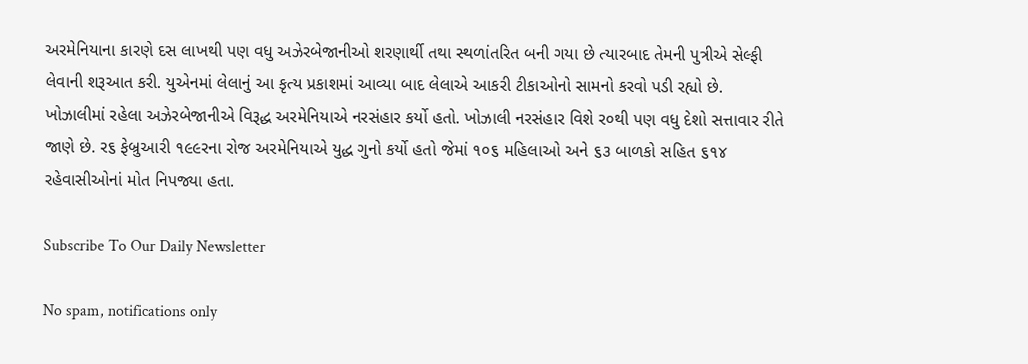અરમેનિયાના કારણે દસ લાખથી પણ વધુ અઝેરબેજાનીઓ શરણાર્થી તથા સ્થળાંતરિત બની ગયા છે ત્યારબાદ તેમની પુત્રીએ સેલ્ફી લેવાની શરૂઆત કરી. યુએનમાં લેલાનું આ કૃત્ય પ્રકાશમાં આવ્યા બાદ લેલાએ આકરી ટીકાઓનો સામનો કરવો પડી રહ્યો છે.
ખોઝાલીમાં રહેલા અઝેરબેજાનીએ વિરૂદ્ધ અરમેનિયાએ નરસંહાર કર્યો હતો. ખોઝાલી નરસંહાર વિશે ર૦થી પણ વધુ દેશો સત્તાવાર રીતે જાણે છે. ર૬ ફેબ્રુઆરી ૧૯૯રના રોજ અરમેનિયાએ યુદ્ધ ગુનો કર્યો હતો જેમાં ૧૦૬ મહિલાઓ અને ૬૩ બાળકો સહિત ૬૧૪ રહેવાસીઓનાં મોત નિપજ્યા હતા.

Subscribe To Our Daily Newsletter

No spam, notifications only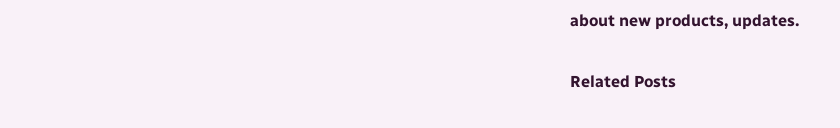about new products, updates.

Related Posts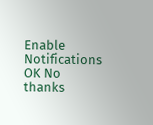Enable Notifications OK No thanks